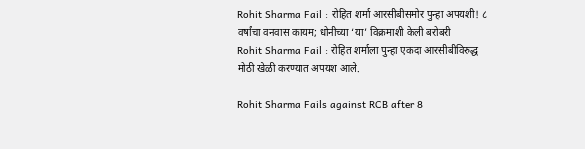Rohit Sharma Fail : रोहित शर्मा आरसीबीसमोर पुन्हा अपयशी! ८ वर्षांचा वनवास कायम; धोनीच्या ‘या’ विक्रमाशी केली बरोबरी
Rohit Sharma Fail : रोहित शर्माला पुन्हा एकदा आरसीबीविरुद्ध मोठी खेळी करण्यात अपयश आले.

Rohit Sharma Fails against RCB after 8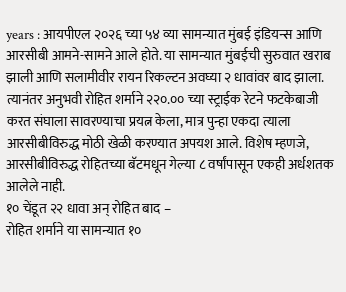years : आयपीएल २०२६ च्या ५४ व्या सामन्यात मुंबई इंडियन्स आणि आरसीबी आमने-सामने आले होते. या सामन्यात मुंबईची सुरुवात खराब झाली आणि सलामीवीर रायन रिकल्टन अवघ्या २ धावांवर बाद झाला. त्यानंतर अनुभवी रोहित शर्माने २२०.०० च्या स्ट्राईक रेटने फटकेबाजी करत संघाला सावरण्याचा प्रयत्न केला, मात्र पुन्हा एकदा त्याला आरसीबीविरुद्ध मोठी खेळी करण्यात अपयश आले. विशेष म्हणजे, आरसीबीविरुद्ध रोहितच्या बॅटमधून गेल्या ८ वर्षांपासून एकही अर्धशतक आलेले नाही.
१० चेंडूत २२ धावा अन् रोहित बाद –
रोहित शर्माने या सामन्यात १०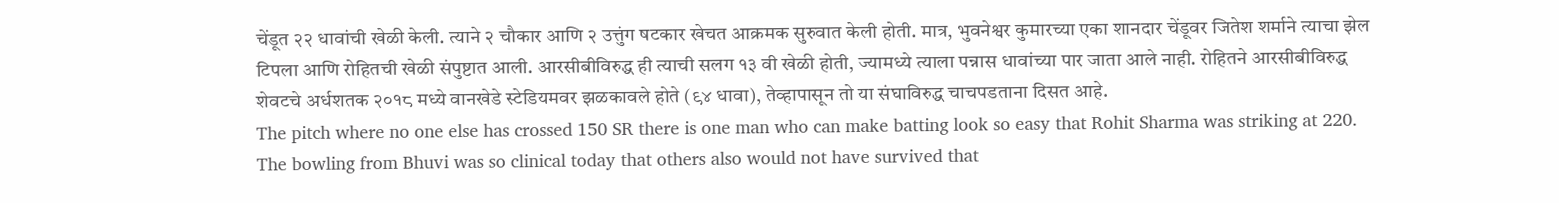चेंडूत २२ धावांची खेळी केली. त्याने २ चौकार आणि २ उत्तुंग षटकार खेचत आक्रमक सुरुवात केली होती. मात्र, भुवनेश्वर कुमारच्या एका शानदार चेंडूवर जितेश शर्माने त्याचा झेल टिपला आणि रोहितची खेळी संपुष्टात आली. आरसीबीविरुद्ध ही त्याची सलग १३ वी खेळी होती, ज्यामध्ये त्याला पन्नास धावांच्या पार जाता आले नाही. रोहितने आरसीबीविरुद्ध शेवटचे अर्धशतक २०१८ मध्ये वानखेडे स्टेडियमवर झळकावले होते (९४ धावा), तेव्हापासून तो या संघाविरुद्ध चाचपडताना दिसत आहे.
The pitch where no one else has crossed 150 SR there is one man who can make batting look so easy that Rohit Sharma was striking at 220. The bowling from Bhuvi was so clinical today that others also would not have survived that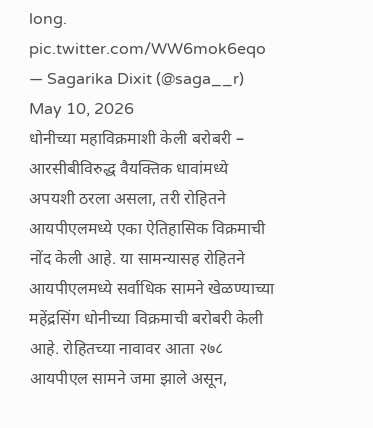long. pic.twitter.com/WW6mok6eqo
— Sagarika Dixit (@saga__r) May 10, 2026
धोनीच्या महाविक्रमाशी केली बरोबरी –
आरसीबीविरुद्ध वैयक्तिक धावांमध्ये अपयशी ठरला असला, तरी रोहितने आयपीएलमध्ये एका ऐतिहासिक विक्रमाची नोंद केली आहे. या सामन्यासह रोहितने आयपीएलमध्ये सर्वाधिक सामने खेळण्याच्या महेंद्रसिंग धोनीच्या विक्रमाची बरोबरी केली आहे. रोहितच्या नावावर आता २७८ आयपीएल सामने जमा झाले असून,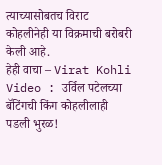त्याच्यासोबतच विराट कोहलीनेही या विक्रमाची बरोबरी केली आहे.
हेही वाचा – Virat Kohli Video : उर्विल पटेलच्या बॅटिंगची किंग कोहलीलाही पडली भुरळ!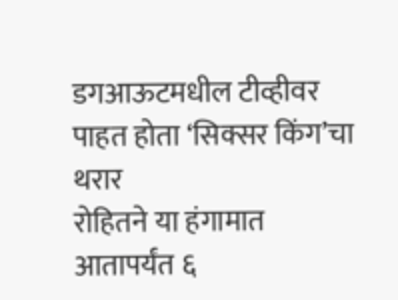डगआऊटमधील टीव्हीवर पाहत होता ‘सिक्सर किंग’चा थरार
रोहितने या हंगामात आतापर्यंत ६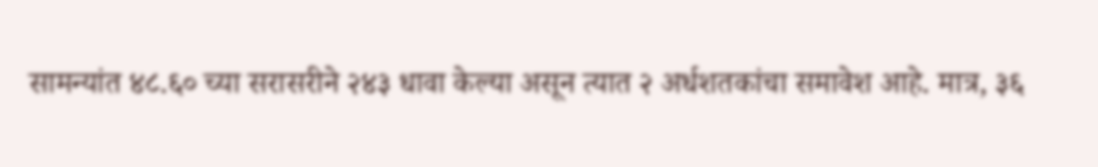सामन्यांत ४८.६० च्या सरासरीने २४३ धावा केल्या असून त्यात २ अर्धशतकांचा समावेश आहे. मात्र, ३६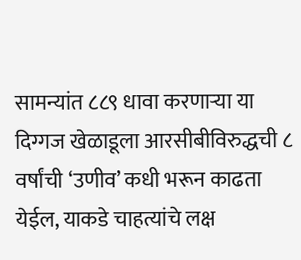सामन्यांत ८८९ धावा करणाऱ्या या दिग्गज खेळाडूला आरसीबीविरुद्धची ८ वर्षांची ‘उणीव’ कधी भरून काढता येईल, याकडे चाहत्यांचे लक्ष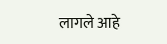लागले आहे